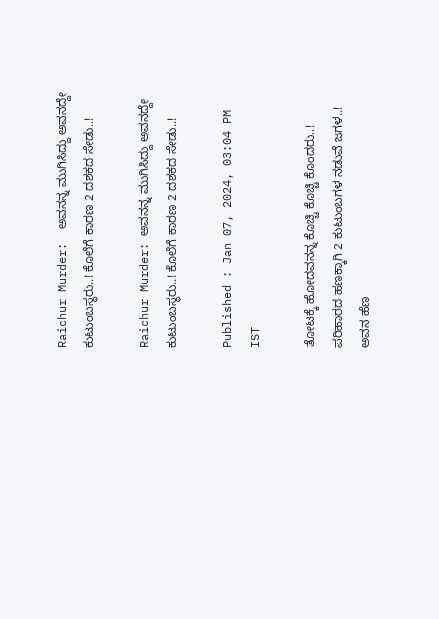Raichur Murder:  ಅವನನ್ನ ಮುಗಿಸಿದ್ದು ಅವನದ್ದೇ ಕುಟುಂಬಸ್ಥರು..! ಕೊಲೆಗೆ ಕಾರಣ 2 ದಶಕದ ಸೇಡು..!

Raichur Murder: ಅವನನ್ನ ಮುಗಿಸಿದ್ದು ಅವನದ್ದೇ ಕುಟುಂಬಸ್ಥರು..! ಕೊಲೆಗೆ ಕಾರಣ 2 ದಶಕದ ಸೇಡು..!

Published : Jan 07, 2024, 03:04 PM IST

ತೋಟಕ್ಕೆ ಹೋದವನನ್ನ ಕೊಚ್ಚಿ ಕೊಚ್ಚಿ ಕೊಂದರು..!
ಪರಿಹಾರದ ಹಣಕ್ಕಾಗಿ 2 ಕುಟುಂಬಗಳ ನಡುವೆ ಜಗಳ..!
ಅವನ ಹೆಣ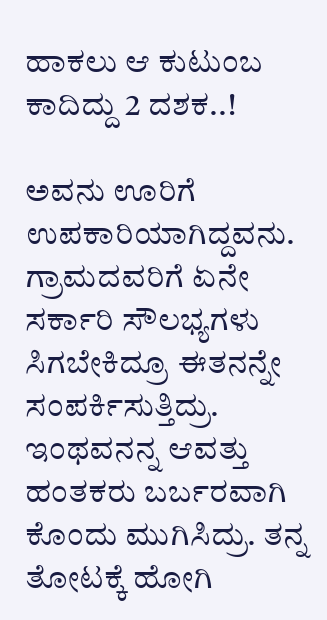ಹಾಕಲು ಆ ಕುಟುಂಬ ಕಾದಿದ್ದು 2 ದಶಕ..!

ಅವನು ಊರಿಗೆ ಉಪಕಾರಿಯಾಗಿದ್ದವನು. ಗ್ರಾಮದವರಿಗೆ ಏನೇ ಸರ್ಕಾರಿ ಸೌಲಭ್ಯಗಳು ಸಿಗಬೇಕಿದ್ರೂ ಈತನನ್ನೇ ಸಂಪರ್ಕಿಸುತ್ತಿದ್ರು. ಇಂಥವನನ್ನ ಆವತ್ತು ಹಂತಕರು ಬರ್ಬರವಾಗಿ ಕೊಂದು ಮುಗಿಸಿದ್ರು. ತನ್ನ ತೋಟಕ್ಕೆ ಹೋಗಿ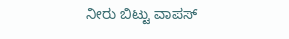ನೀರು ಬಿಟ್ಟು ವಾಪಸ್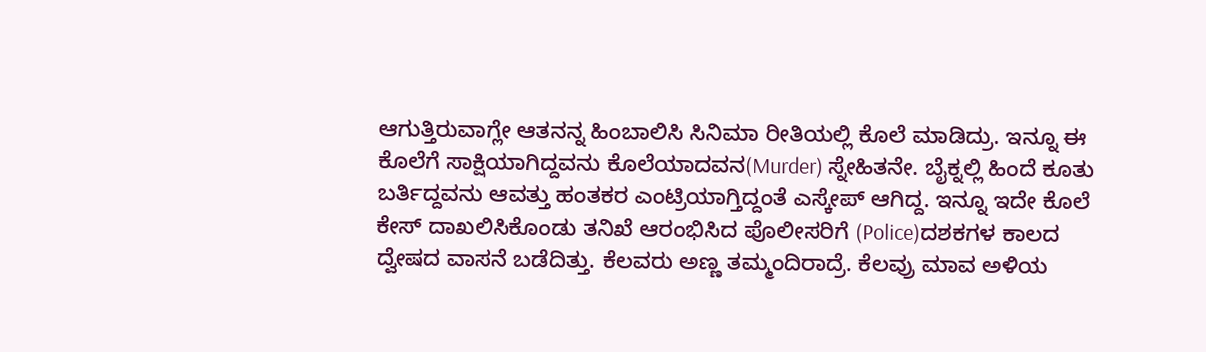ಆಗುತ್ತಿರುವಾಗ್ಲೇ ಆತನನ್ನ ಹಿಂಬಾಲಿಸಿ ಸಿನಿಮಾ ರೀತಿಯಲ್ಲಿ ಕೊಲೆ ಮಾಡಿದ್ರು. ಇನ್ನೂ ಈ ಕೊಲೆಗೆ ಸಾಕ್ಷಿಯಾಗಿದ್ದವನು ಕೊಲೆಯಾದವನ(Murder) ಸ್ನೇಹಿತನೇ. ಬೈಕ್ನಲ್ಲಿ ಹಿಂದೆ ಕೂತು ಬರ್ತಿದ್ದವನು ಆವತ್ತು ಹಂತಕರ ಎಂಟ್ರಿಯಾಗ್ತಿದ್ದಂತೆ ಎಸ್ಕೇಪ್ ಆಗಿದ್ದ. ಇನ್ನೂ ಇದೇ ಕೊಲೆ ಕೇಸ್ ದಾಖಲಿಸಿಕೊಂಡು ತನಿಖೆ ಆರಂಭಿಸಿದ ಪೊಲೀಸರಿಗೆ (Police)ದಶಕಗಳ ಕಾಲದ ದ್ವೇಷದ ವಾಸನೆ ಬಡೆದಿತ್ತು. ಕೆಲವರು ಅಣ್ಣ ತಮ್ಮಂದಿರಾದ್ರೆ. ಕೆಲವ್ರು ಮಾವ ಅಳಿಯ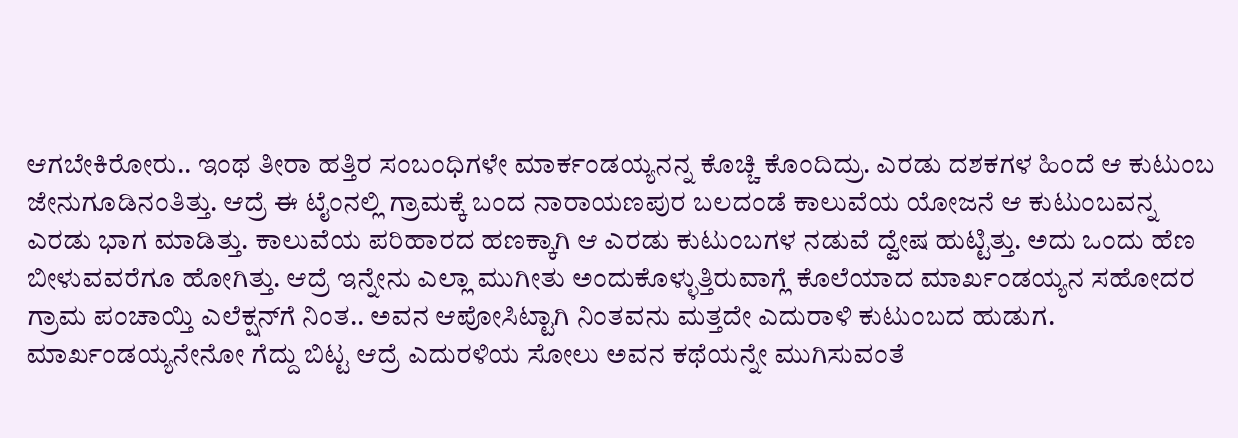ಆಗಬೇಕಿರೋರು.. ಇಂಥ ತೀರಾ ಹತ್ತಿರ ಸಂಬಂಧಿಗಳೇ ಮಾರ್ಕಂಡಯ್ಯನನ್ನ ಕೊಚ್ಚಿ ಕೊಂದಿದ್ರು. ಎರಡು ದಶಕಗಳ ಹಿಂದೆ ಆ ಕುಟುಂಬ ಜೇನುಗೂಡಿನಂತಿತ್ತು. ಆದ್ರೆ ಈ ಟೈಂನಲ್ಲಿ ಗ್ರಾಮಕ್ಕೆ ಬಂದ ನಾರಾಯಣಪುರ ಬಲದಂಡೆ ಕಾಲುವೆಯ ಯೋಜನೆ ಆ ಕುಟುಂಬವನ್ನ ಎರಡು ಭಾಗ ಮಾಡಿತ್ತು. ಕಾಲುವೆಯ ಪರಿಹಾರದ ಹಣಕ್ಕಾಗಿ ಆ ಎರಡು ಕುಟುಂಬಗಳ ನಡುವೆ ದ್ವೇಷ ಹುಟ್ಟಿತ್ತು. ಅದು ಒಂದು ಹೆಣ ಬೀಳುವವರೆಗೂ ಹೋಗಿತ್ತು. ಆದ್ರೆ ಇನ್ನೇನು ಎಲ್ಲಾ ಮುಗೀತು ಅಂದುಕೊಳ್ಳುತ್ತಿರುವಾಗ್ಲೆ ಕೊಲೆಯಾದ ಮಾರ್ಖಂಡಯ್ಯನ ಸಹೋದರ ಗ್ರಾಮ ಪಂಚಾಯ್ತಿ ಎಲೆಕ್ಷನ್‌ಗೆ ನಿಂತ.. ಅವನ ಆಪೋಸಿಟ್ಟಾಗಿ ನಿಂತವನು ಮತ್ತದೇ ಎದುರಾಳಿ ಕುಟುಂಬದ ಹುಡುಗ. ಮಾರ್ಖಂಡಯ್ಯನೇನೋ ಗೆದ್ದು ಬಿಟ್ಟ ಆದ್ರೆ ಎದುರಳಿಯ ಸೋಲು ಅವನ ಕಥೆಯನ್ನೇ ಮುಗಿಸುವಂತೆ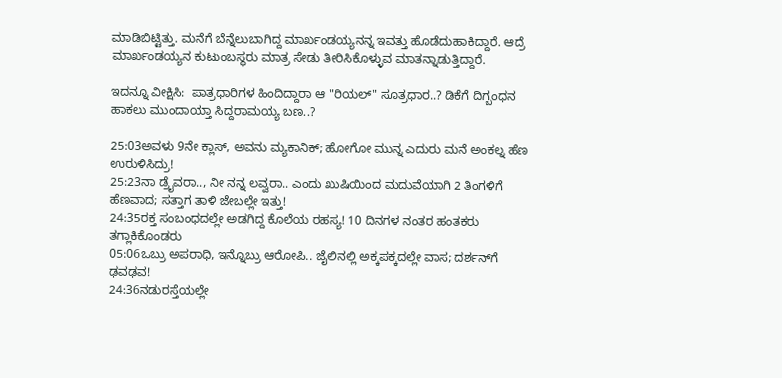ಮಾಡಿಬಿಟ್ಟಿತ್ತು. ಮನೆಗೆ ಬೆನ್ನೆಲುಬಾಗಿದ್ದ ಮಾರ್ಖಂಡಯ್ಯನನ್ನ ಇವತ್ತು ಹೊಡೆದುಹಾಕಿದ್ದಾರೆ. ಆದ್ರೆ ಮಾರ್ಖಂಡಯ್ಯನ ಕುಟುಂಬಸ್ಥರು ಮಾತ್ರ ಸೇಡು ತೀರಿಸಿಕೊಳ್ಳುವ ಮಾತನ್ನಾಡುತ್ತಿದ್ದಾರೆ.

ಇದನ್ನೂ ವೀಕ್ಷಿಸಿ:  ಪಾತ್ರಧಾರಿಗಳ ಹಿಂದಿದ್ದಾರಾ ಆ "ರಿಯಲ್" ಸೂತ್ರಧಾರ..? ಡಿಕೆಗೆ ದಿಗ್ಬಂಧನ ಹಾಕಲು ಮುಂದಾಯ್ತಾ ಸಿದ್ದರಾಮಯ್ಯ ಬಣ..?

25:03ಅವಳು 9ನೇ ಕ್ಲಾಸ್, ಅವನು ಮ್ಯಕಾನಿಕ್; ಹೋಗೋ ಮುನ್ನ ಎದುರು ಮನೆ ಅಂಕಲ್ನ ಹೆಣ ಉರುಳಿಸಿದ್ರು!
25:23ನಾ ಡ್ರೈವರಾ.., ನೀ ನನ್ನ ಲವ್ವರಾ.. ಎಂದು ಖುಷಿಯಿಂದ ಮದುವೆಯಾಗಿ 2 ತಿಂಗಳಿಗೆ ಹೆಣವಾದ; ಸತ್ತಾಗ ತಾಳಿ ಜೇಬಲ್ಲೇ ಇತ್ತು!
24:35ರಕ್ತ ಸಂಬಂಧದಲ್ಲೇ ಅಡಗಿದ್ದ ಕೊಲೆಯ ರಹಸ್ಯ! 10 ದಿನಗಳ ನಂತರ ಹಂತಕರು ತಗ್ಲಾಕಿಕೊಂಡರು
05:06ಒಬ್ರು ಅಪರಾಧಿ, ಇನ್ನೊಬ್ರು ಆರೋಪಿ.. ಜೈಲಿನಲ್ಲಿ ಅಕ್ಕಪಕ್ಕದಲ್ಲೇ ವಾಸ; ದರ್ಶನ್‌ಗೆ ಢವಢವ!
24:36ನಡುರಸ್ತೆಯಲ್ಲೇ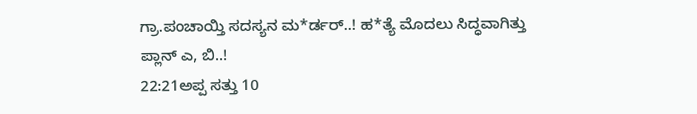ಗ್ರಾ.ಪಂಚಾಯ್ತಿ ಸದಸ್ಯನ ಮ*ರ್ಡರ್..! ಹ*ತ್ಯೆ ಮೊದಲು ಸಿದ್ಧವಾಗಿತ್ತು ಪ್ಲಾನ್‌ ಎ, ಬಿ..!
22:21ಅಪ್ಪ ಸತ್ತು 10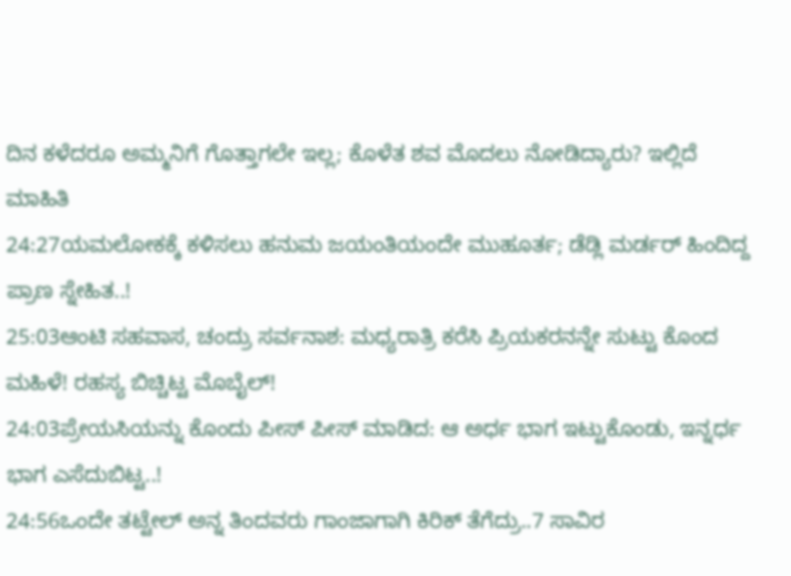ದಿನ ಕಳೆದರೂ ಅಮ್ಮನಿಗೆ ಗೊತ್ತಾಗಲೇ ಇಲ್ಲ; ಕೊಳೆತ ಶವ ಮೊದಲು ನೋಡಿದ್ಯಾರು? ಇಲ್ಲಿದೆ ಮಾಹಿತಿ
24:27ಯಮಲೋಕಕ್ಕೆ ಕಳಿಸಲು ಹನುಮ ಜಯಂತಿಯಂದೇ ಮುಹೂರ್ತ; ಡೆಡ್ಲಿ ಮರ್ಡರ್ ಹಿಂದಿದ್ದ ಪ್ರಾಣ ಸ್ನೇಹಿತ..!
25:03ಆಂಟಿ ಸಹವಾಸ, ಚಂದ್ರು ಸರ್ವನಾಶ: ಮಧ್ಯರಾತ್ರಿ ಕರೆಸಿ ಪ್ರಿಯಕರನನ್ನೇ ಸುಟ್ಟು ಕೊಂದ ಮಹಿಳೆ! ರಹಸ್ಯ ಬಿಚ್ಚಿಟ್ಟ ಮೊಬೈಲ್!
24:03ಪ್ರೇಯಸಿಯನ್ನು ಕೊಂದು ಪೀಸ್ ಪೀಸ್ ಮಾಡಿದ: ಆ ಅರ್ಧ ಭಾಗ ಇಟ್ಟುಕೊಂಡು, ಇನ್ನರ್ಧ ಭಾಗ ಎಸೆದುಬಿಟ್ಟ..!
24:56ಒಂದೇ ತಟ್ಟೇಲ್‌ ಅನ್ನ ತಿಂದವರು ಗಾಂಜಾಗಾಗಿ ಕಿರಿಕ್‌ ತೆಗೆದ್ರು..7 ಸಾವಿರ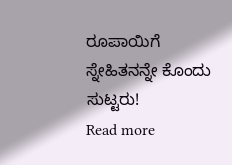ರೂಪಾಯಿಗೆ ಸ್ನೇಹಿತನನ್ನೇ ಕೊಂದು ಸುಟ್ಟರು!
Read more